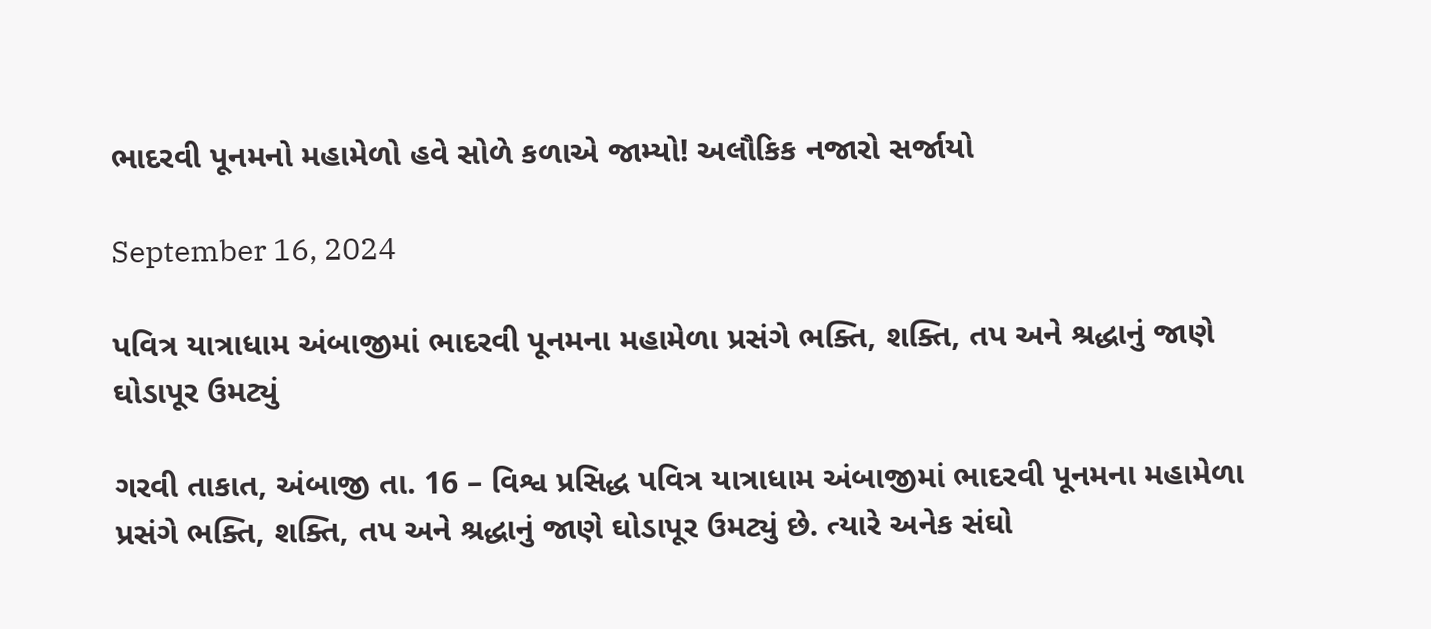ભાદરવી પૂનમનો મહામેળો હવે સોળે કળાએ જામ્યો! અલૌકિક નજારો સર્જાયો

September 16, 2024

પવિત્ર યાત્રાધામ અંબાજીમાં ભાદરવી પૂનમના મહામેળા પ્રસંગે ભક્તિ, શક્તિ, તપ અને શ્રદ્ધાનું જાણે ઘોડાપૂર ઉમટ્યું

ગરવી તાકાત, અંબાજી તા. 16 – વિશ્વ પ્રસિદ્ધ પવિત્ર યાત્રાધામ અંબાજીમાં ભાદરવી પૂનમના મહામેળા પ્રસંગે ભક્તિ, શક્તિ, તપ અને શ્રદ્ધાનું જાણે ઘોડાપૂર ઉમટ્યું છે. ત્યારે અનેક સંઘો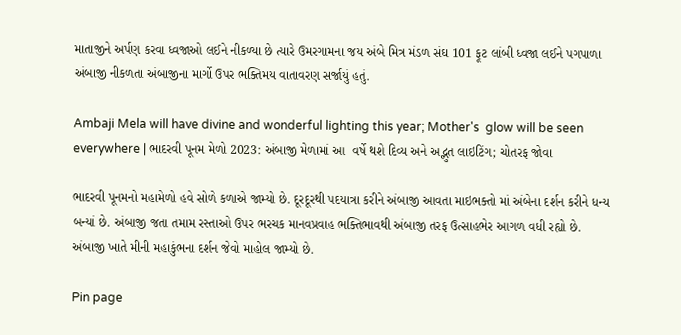માતાજીને અર્પણ કરવા ધ્વજાઓ લઈને નીકળ્યા છે ત્યારે ઉમરગામના જય અંબે મિત્ર મંડળ સંઘ 101 ફૂટ લાંબી ધ્વજા લઈને પગપાળા અંબાજી નીકળતા અંબાજીના માર્ગો ઉપર ભક્તિમય વાતાવરણ સર્જાયું હતું.

Ambaji Mela will have divine and wonderful lighting this year; Mother's  glow will be seen everywhere | ભાદરવી પૂનમ મેળો 2023: અંબાજી મેળામાં આ  વર્ષે થશે દિવ્ય અને અદ્ભુત લાઇટિંગ; ચોતરફ જોવા

ભાદરવી પૂનમનો મહામેળો હવે સોળે કળાએ જામ્યો છે. દૂરદૂરથી પદયાત્રા કરીને અંબાજી આવતા માઇભક્તો માં અંબેના દર્શન કરીને ધન્ય બન્યાં છે. અંબાજી જતા તમામ રસ્તાઓ ઉપર ભરચક માનવપ્રવાહ ભક્તિભાવથી અંબાજી તરફ ઉત્સાહભેર આગળ વધી રહ્યો છે. અંબાજી ખાતે મીની મહાકુંભના દર્શન જેવો માહોલ જામ્યો છે.

Pin page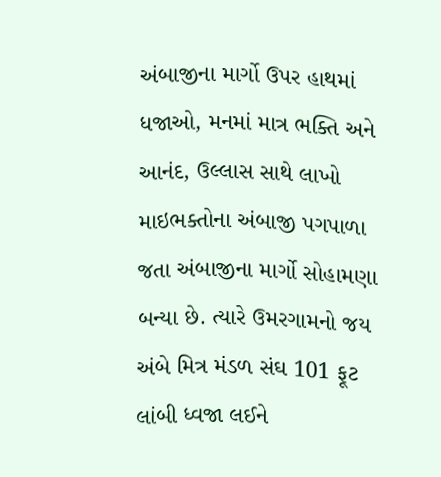અંબાજીના માર્ગો ઉપર હાથમાં ધજાઓ, મનમાં માત્ર ભક્તિ અને આનંદ, ઉલ્લાસ સાથે લાખો માઇભક્તોના અંબાજી પગપાળા જતા અંબાજીના માર્ગો સોહામણા બન્યા છે. ત્યારે ઉમરગામનો જય અંબે મિત્ર મંડળ સંઘ 101 ફૂટ લાંબી ધ્વજા લઈને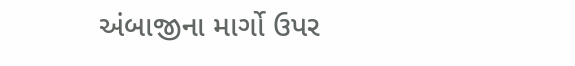અંબાજીના માર્ગો ઉપર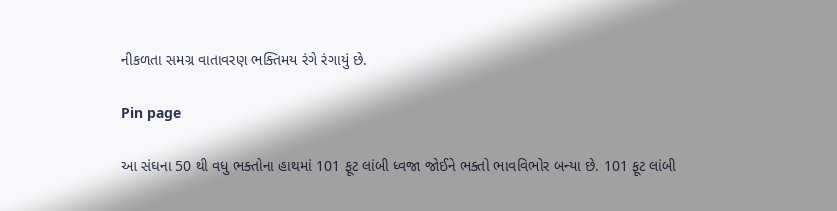નીકળતા સમગ્ર વાતાવરણ ભક્તિમય રંગે રંગાયું છે.

Pin page

આ સંઘના 50 થી વધુ ભક્તોના હાથમાં 101 ફૂટ લાંબી ધ્વજા જોઈને ભક્તો ભાવવિભોર બન્યા છે. 101 ફૂટ લાંબી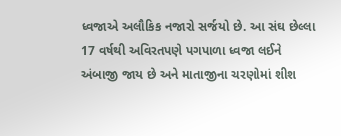ધ્વજાએ અલૌકિક નજારો સર્જયો છે. આ સંઘ છેલ્લા 17 વર્ષથી અવિરતપણે પગપાળા ધ્વજા લઈને અંબાજી જાય છે અને માતાજીના ચરણોમાં શીશ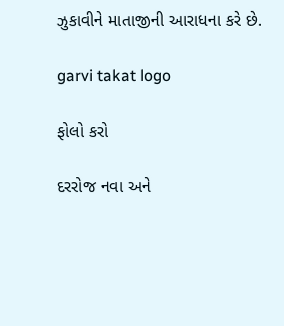ઝુકાવીને માતાજીની આરાધના કરે છે.

garvi takat logo

ફોલો કરો

દરરોજ નવા અને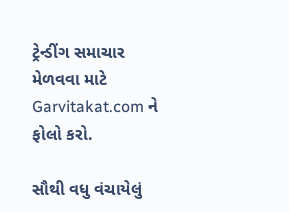ટ્રેન્ડીંગ સમાચાર મેળવવા માટે Garvitakat.com ને ફોલો કરો.

સૌથી વધુ વંચાયેલું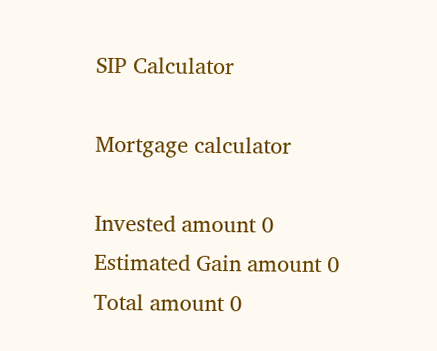SIP Calculator

Mortgage calculator

Invested amount 0
Estimated Gain amount 0
Total amount 0